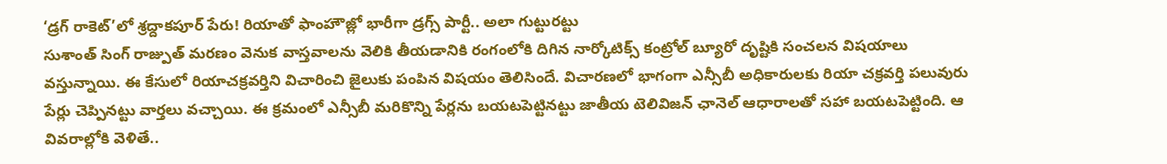‘డ్రగ్ రాకెట్’లో శ్రద్దాకపూర్ పేరు! రియాతో ఫాంహౌజ్లో భారీగా డ్రగ్స్ పార్టీ.. అలా గుట్టురట్టు
సుశాంత్ సింగ్ రాజ్పుత్ మరణం వెనుక వాస్తవాలను వెలికి తీయడానికి రంగంలోకి దిగిన నార్కోటిక్స్ కంట్రోల్ బ్యూరో దృష్టికి సంచలన విషయాలు వస్తున్నాయి. ఈ కేసులో రియాచక్రవర్తిని విచారించి జైలుకు పంపిన విషయం తెలిసిందే. విచారణలో భాగంగా ఎన్సీబీ అధికారులకు రియా చక్రవర్తి పలువురు పేర్లు చెప్పినట్టు వార్తలు వచ్చాయి. ఈ క్రమంలో ఎన్సీబీ మరికొన్ని పేర్లను బయటపెట్టినట్టు జాతీయ టెలివిజన్ ఛానెల్ ఆధారాలతో సహా బయటపెట్టింది. ఆ వివరాల్లోకి వెళితే..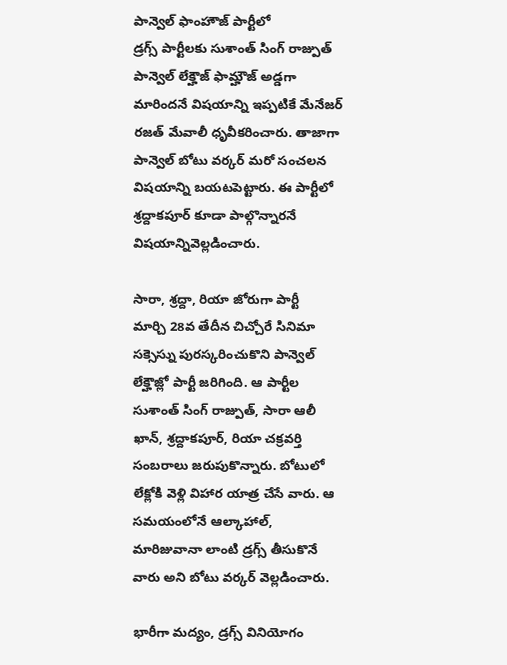పాన్వెల్ ఫాంహౌజ్ పార్టీలో
డ్రగ్స్ పార్టీలకు సుశాంత్ సింగ్ రాజ్పుత్ పాన్వెల్ లేక్హౌజ్ ఫామ్హౌజ్ అడ్డగా మారిందనే విషయాన్ని ఇప్పటికే మేనేజర్ రజత్ మేవాలీ ధృవీకరించారు. తాజాగా పాన్వెల్ బోటు వర్కర్ మరో సంచలన విషయాన్ని బయటపెట్టారు. ఈ పార్టీలో శ్రద్దాకపూర్ కూడా పాల్గొన్నారనే విషయాన్నివెల్లడించారు.

సారా, శ్రద్దా, రియా జోరుగా పార్టీ
మార్చి 28వ తేదీన చిచ్చోరే సినిమా సక్సెస్ను పురస్కరించుకొని పాన్వెల్ లేక్హౌజ్లో పార్టీ జరిగింది. ఆ పార్టీల సుశాంత్ సింగ్ రాజ్పుత్, సారా ఆలీ ఖాన్, శ్రద్దాకపూర్, రియా చక్రవర్తి సంబరాలు జరుపుకొన్నారు. బోటులో లేక్లోకి వెళ్లి విహార యాత్ర చేసే వారు. ఆ సమయంలోనే ఆల్కాహాల్, మారిజువానా లాంటి డ్రగ్స్ తీసుకొనే వారు అని బోటు వర్కర్ వెల్లడించారు.

భారీగా మద్యం, డ్రగ్స్ వినియోగం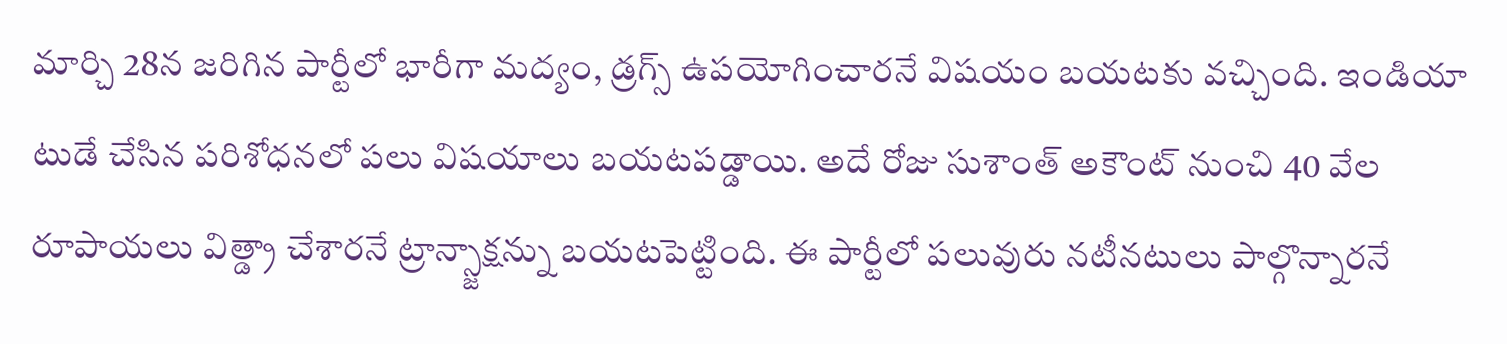మార్చి 28న జరిగిన పార్టీలో భారీగా మద్యం, డ్రగ్స్ ఉపయోగించారనే విషయం బయటకు వచ్చింది. ఇండియా టుడే చేసిన పరిశోధనలో పలు విషయాలు బయటపడ్డాయి. అదే రోజు సుశాంత్ అకౌంట్ నుంచి 40 వేల రూపాయలు విత్డ్రా చేశారనే ట్రాన్స్జాక్షన్ను బయటపెట్టింది. ఈ పార్టీలో పలువురు నటీనటులు పాల్గొన్నారనే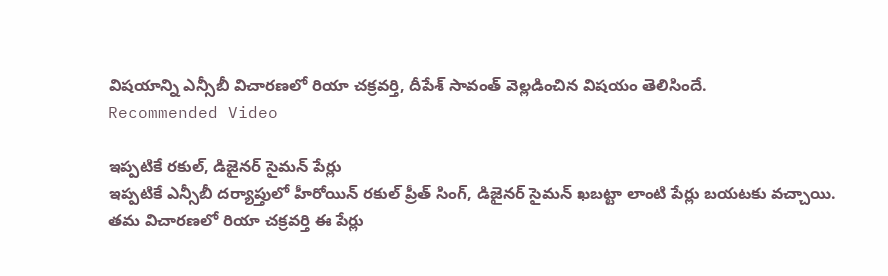విషయాన్ని ఎన్సీబీ విచారణలో రియా చక్రవర్తి, దీపేశ్ సావంత్ వెల్లడించిన విషయం తెలిసిందే.
Recommended Video

ఇప్పటికే రకుల్, డిజైనర్ సైమన్ పేర్లు
ఇప్పటికే ఎన్సీబీ దర్యాప్తులో హీరోయిన్ రకుల్ ప్రీత్ సింగ్, డిజైనర్ సైమన్ ఖబట్టా లాంటి పేర్లు బయటకు వచ్చాయి. తమ విచారణలో రియా చక్రవర్తి ఈ పేర్లు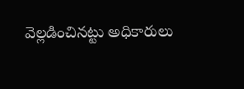వెల్లడించినట్టు అధికారులు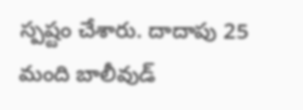స్పష్టం చేశారు. దాదాపు 25 మంది బాలీవుడ్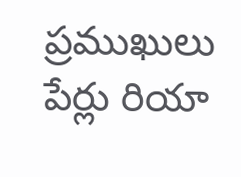ప్రముఖులు పేర్లు రియా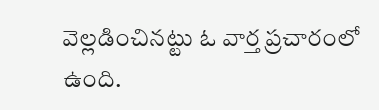వెల్లడించినట్టు ఓ వార్త ప్రచారంలో ఉంది.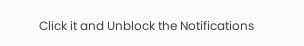Click it and Unblock the Notifications